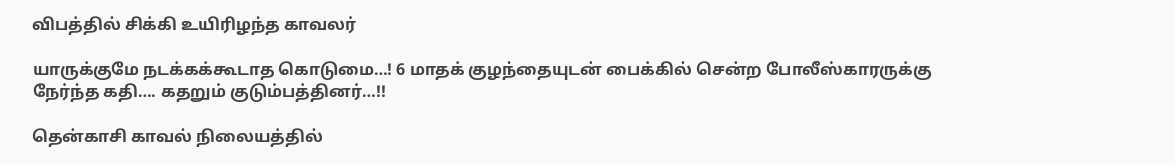விபத்தில் சிக்கி உயிரிழந்த காவலர்

யாருக்குமே நடக்கக்கூடாத கொடுமை…! 6 மாதக் குழந்தையுடன் பைக்கில் சென்ற போலீஸ்காரருக்கு நேர்ந்த கதி…. கதறும் குடும்பத்தினர்…!!

தென்காசி காவல் நிலையத்தில்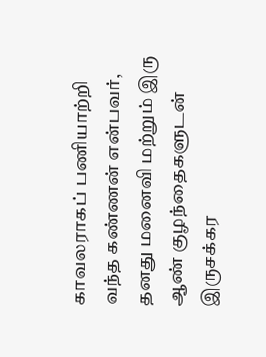காவலராகப் பணியாற்றி வந்த கண்ணன் என்பவர், தனது மனைவி மற்றும் இரு ஆண் குழந்தைகளுடன் இருசக்கர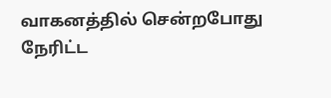வாகனத்தில் சென்றபோது நேரிட்ட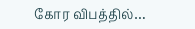கோர விபத்தில்…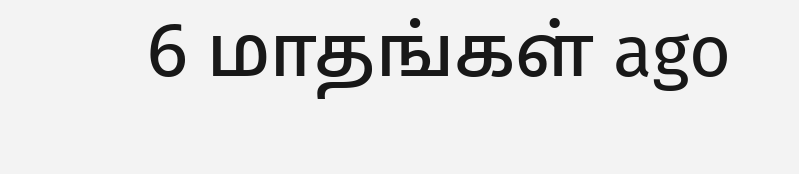6 மாதங்கள் ago